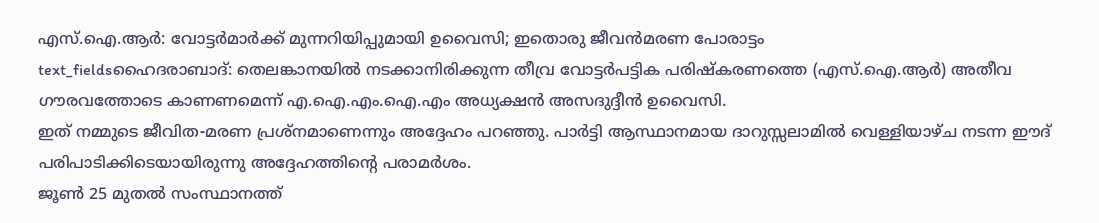എസ്.ഐ.ആർ: വോട്ടർമാർക്ക് മുന്നറിയിപ്പുമായി ഉവൈസി; ഇതൊരു ജീവൻമരണ പോരാട്ടം
text_fieldsഹൈദരാബാദ്: തെലങ്കാനയിൽ നടക്കാനിരിക്കുന്ന തീവ്ര വോട്ടർപട്ടിക പരിഷ്കരണത്തെ (എസ്.ഐ.ആർ) അതീവ ഗൗരവത്തോടെ കാണണമെന്ന് എ.ഐ.എം.ഐ.എം അധ്യക്ഷൻ അസദുദ്ദീൻ ഉവൈസി.
ഇത് നമ്മുടെ ജീവിത-മരണ പ്രശ്നമാണെന്നും അദ്ദേഹം പറഞ്ഞു. പാർട്ടി ആസ്ഥാനമായ ദാറുസ്സലാമിൽ വെള്ളിയാഴ്ച നടന്ന ഈദ് പരിപാടിക്കിടെയായിരുന്നു അദ്ദേഹത്തിന്റെ പരാമർശം.
ജൂൺ 25 മുതൽ സംസ്ഥാനത്ത്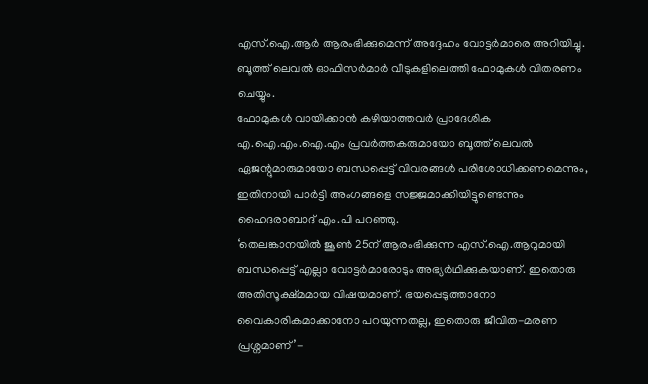എസ്.ഐ.ആർ ആരംഭിക്കുമെന്ന് അദ്ദേഹം വോട്ടർമാരെ അറിയിച്ചു. ബൂത്ത് ലെവൽ ഓഫിസർമാർ വീടുകളിലെത്തി ഫോമുകൾ വിതരണം ചെയ്യും.
ഫോമുകൾ വായിക്കാൻ കഴിയാത്തവർ പ്രാദേശിക എ.ഐ.എം.ഐ.എം പ്രവർത്തകരുമായോ ബൂത്ത് ലെവൽ ഏജന്റുമാരുമായോ ബന്ധപ്പെട്ട് വിവരങ്ങൾ പരിശോധിക്കണമെന്നും, ഇതിനായി പാർട്ടി അംഗങ്ങളെ സജ്ജമാക്കിയിട്ടുണ്ടെന്നും ഹൈദരാബാദ് എം.പി പറഞ്ഞു.
‘തെലങ്കാനയിൽ ജൂൺ 25ന് ആരംഭിക്കുന്ന എസ്.ഐ.ആറുമായി ബന്ധപ്പെട്ട് എല്ലാ വോട്ടർമാരോടും അഭ്യർഥിക്കുകയാണ്. ഇതൊരു അതിസൂക്ഷ്മമായ വിഷയമാണ്. ഭയപ്പെടുത്താനോ വൈകാരികമാക്കാനോ പറയുന്നതല്ല, ഇതൊരു ജീവിത-മരണ പ്രശ്നമാണ്’-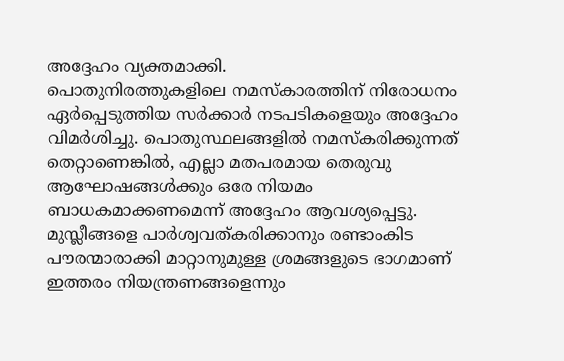അദ്ദേഹം വ്യക്തമാക്കി.
പൊതുനിരത്തുകളിലെ നമസ്കാരത്തിന് നിരോധനം ഏർപ്പെടുത്തിയ സർക്കാർ നടപടികളെയും അദ്ദേഹം വിമർശിച്ചു. പൊതുസ്ഥലങ്ങളിൽ നമസ്കരിക്കുന്നത് തെറ്റാണെങ്കിൽ, എല്ലാ മതപരമായ തെരുവു ആഘോഷങ്ങൾക്കും ഒരേ നിയമം ബാധകമാക്കണമെന്ന് അദ്ദേഹം ആവശ്യപ്പെട്ടു.
മുസ്ലീങ്ങളെ പാർശ്വവത്കരിക്കാനും രണ്ടാംകിട പൗരന്മാരാക്കി മാറ്റാനുമുള്ള ശ്രമങ്ങളുടെ ഭാഗമാണ് ഇത്തരം നിയന്ത്രണങ്ങളെന്നും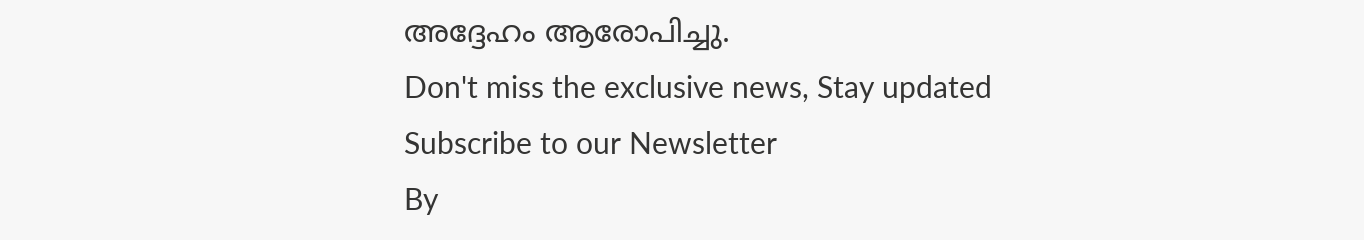അദ്ദേഹം ആരോപിച്ചു.
Don't miss the exclusive news, Stay updated
Subscribe to our Newsletter
By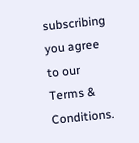subscribing you agree to our Terms & Conditions.